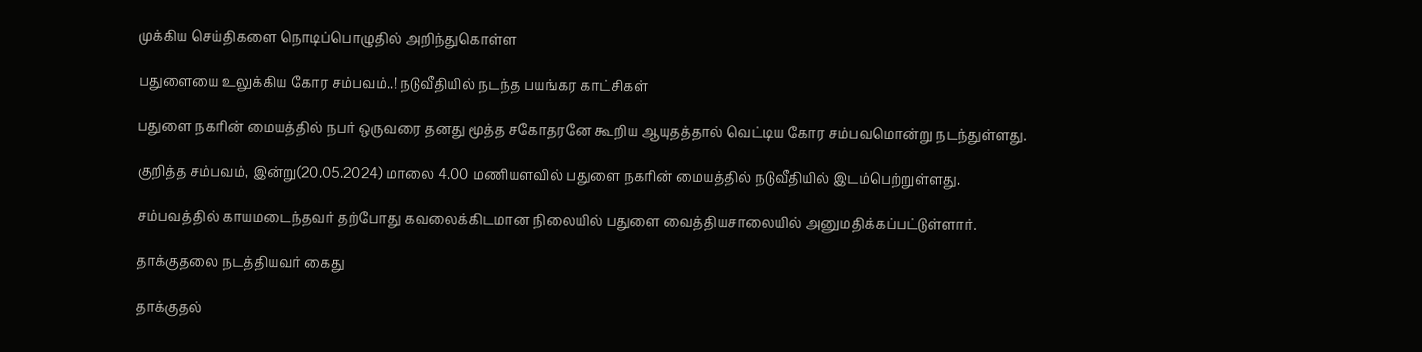முக்கிய செய்திகளை நொடிப்பொழுதில் அறிந்துகொள்ள

பதுளையை உலுக்கிய கோர சம்பவம்..! நடுவீதியில் நடந்த பயங்கர காட்சிகள்

பதுளை நகரின் மையத்தில் நபர் ஒருவரை தனது மூத்த சகோதரனே கூறிய ஆயுதத்தால் வெட்டிய கோர சம்பவமொன்று நடந்துள்ளது.

குறித்த சம்பவம், இன்று(20.05.2024) மாலை 4.00 மணியளவில் பதுளை நகரின் மையத்தில் நடுவீதியில் இடம்பெற்றுள்ளது.

சம்பவத்தில் காயமடைந்தவர் தற்போது கவலைக்கிடமான நிலையில் பதுளை வைத்தியசாலையில் அனுமதிக்கப்பட்டுள்ளார்.

தாக்குதலை நடத்தியவர் கைது

தாக்குதல்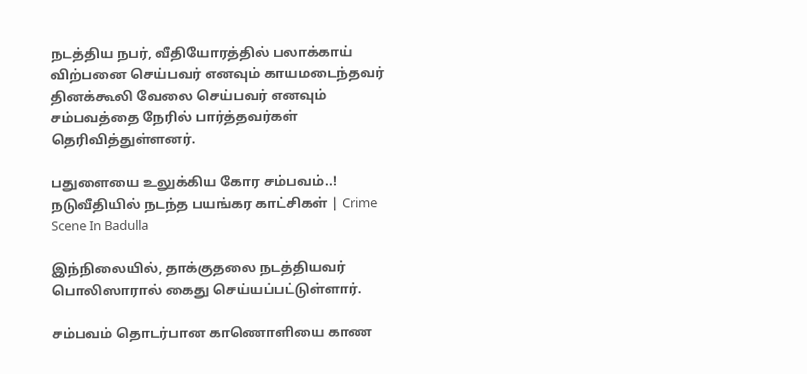நடத்திய நபர், வீதியோரத்தில் பலாக்காய் விற்பனை செய்பவர் எனவும் காயமடைந்தவர் தினக்கூலி வேலை செய்பவர் எனவும் சம்பவத்தை நேரில் பார்த்தவர்கள் தெரிவித்துள்ளனர்.

பதுளையை உலுக்கிய கோர சம்பவம்..! நடுவீதியில் நடந்த பயங்கர காட்சிகள் | Crime Scene In Badulla

இந்நிலையில், தாக்குதலை நடத்தியவர் பொலிஸாரால் கைது செய்யப்பட்டுள்ளார்.

சம்பவம் தொடர்பான காணொளியை காண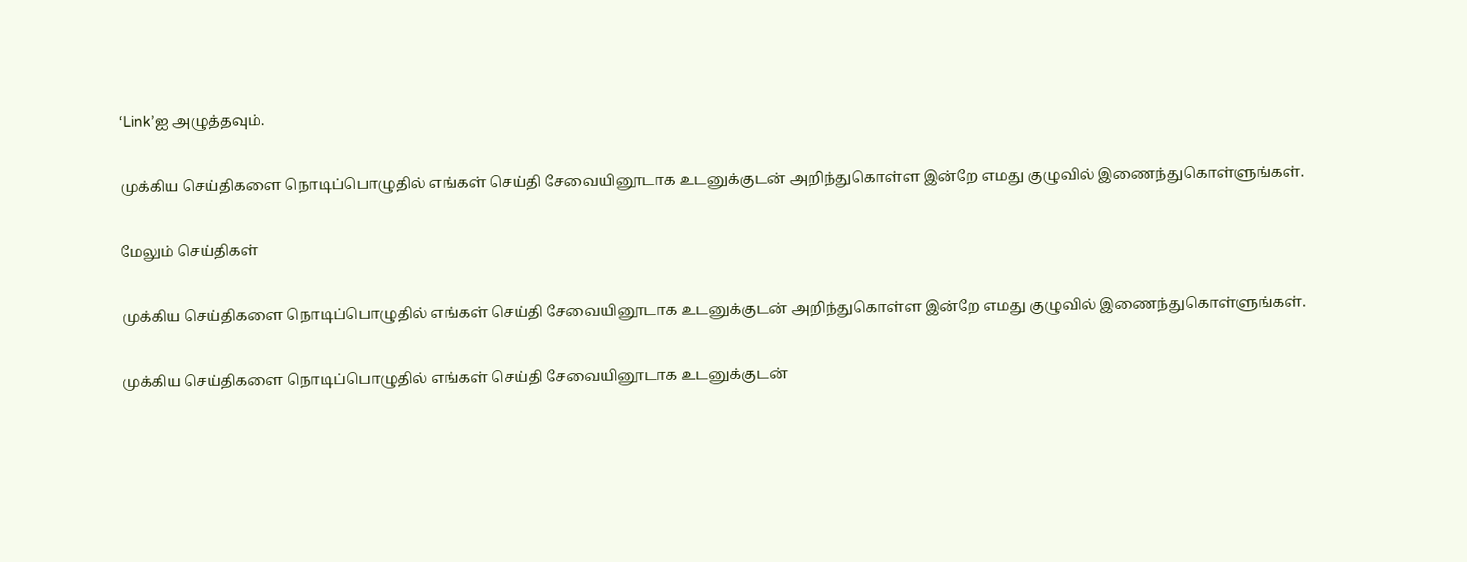‘Link’ஐ அழுத்தவும்.

முக்கிய செய்திகளை நொடிப்பொழுதில் எங்கள் செய்தி சேவையினூடாக உடனுக்குடன் அறிந்துகொள்ள இன்றே எமது குழுவில் இணைந்துகொள்ளுங்கள்.

மேலும் செய்திகள்

முக்கிய செய்திகளை நொடிப்பொழுதில் எங்கள் செய்தி சேவையினூடாக உடனுக்குடன் அறிந்துகொள்ள இன்றே எமது குழுவில் இணைந்துகொள்ளுங்கள்.

முக்கிய செய்திகளை நொடிப்பொழுதில் எங்கள் செய்தி சேவையினூடாக உடனுக்குடன்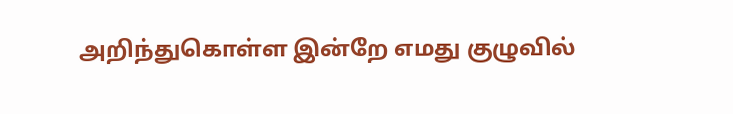அறிந்துகொள்ள இன்றே எமது குழுவில்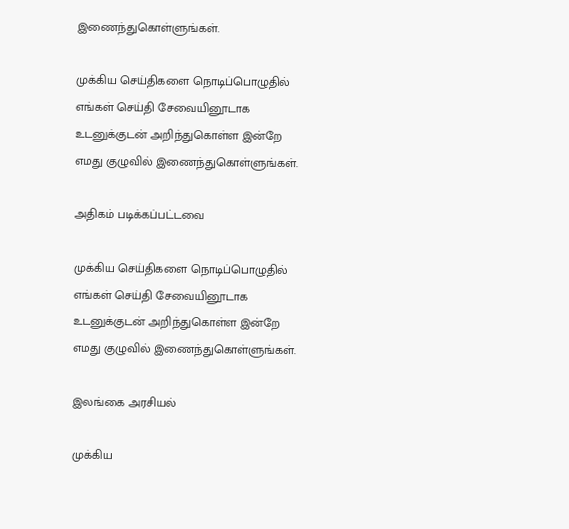இணைந்துகொள்ளுங்கள்.

முக்கிய செய்திகளை நொடிப்பொழுதில் எங்கள் செய்தி சேவையினூடாக உடனுக்குடன் அறிந்துகொள்ள இன்றே எமது குழுவில் இணைந்துகொள்ளுங்கள்.

அதிகம் படிக்கப்பட்டவை

முக்கிய செய்திகளை நொடிப்பொழுதில் எங்கள் செய்தி சேவையினூடாக உடனுக்குடன் அறிந்துகொள்ள இன்றே எமது குழுவில் இணைந்துகொள்ளுங்கள்.

இலங்கை அரசியல்

முக்கிய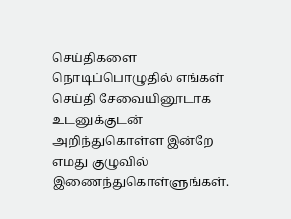செய்திகளை நொடிப்பொழுதில் எங்கள் செய்தி சேவையினூடாக உடனுக்குடன் அறிந்துகொள்ள இன்றே எமது குழுவில் இணைந்துகொள்ளுங்கள்.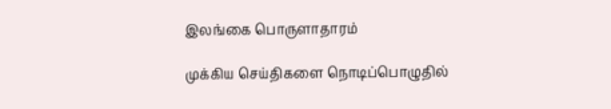இலங்கை பொருளாதாரம்

முக்கிய செய்திகளை நொடிப்பொழுதில்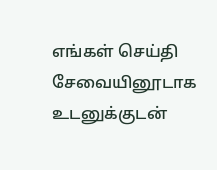எங்கள் செய்தி சேவையினூடாக உடனுக்குடன்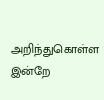அறிந்துகொள்ள இன்றே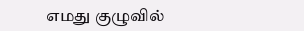எமது குழுவில்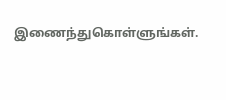இணைந்துகொள்ளுங்கள்.